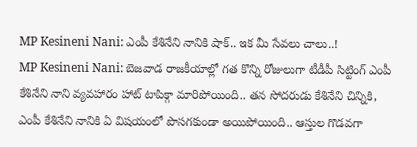MP Kesineni Nani: ఎంపీ కేశినేని నానికి షాక్.. ఇక మీ సేవలు చాలు..!
MP Kesineni Nani: బెజవాడ రాజకీయాల్లో గత కొన్ని రోజులుగా టీడీపీ సిట్టింగ్ ఎంపీ కేశినేని నాని వ్యవహారం హాట్ టాపిక్గా మారిపోయింది.. తన సోదరుడు కేశినేని చిన్నికి, ఎంపీ కేశినేని నానికి ఏ విషయంలో పొసగకుండా అయిపోయింది.. ఆస్తుల గొడవగా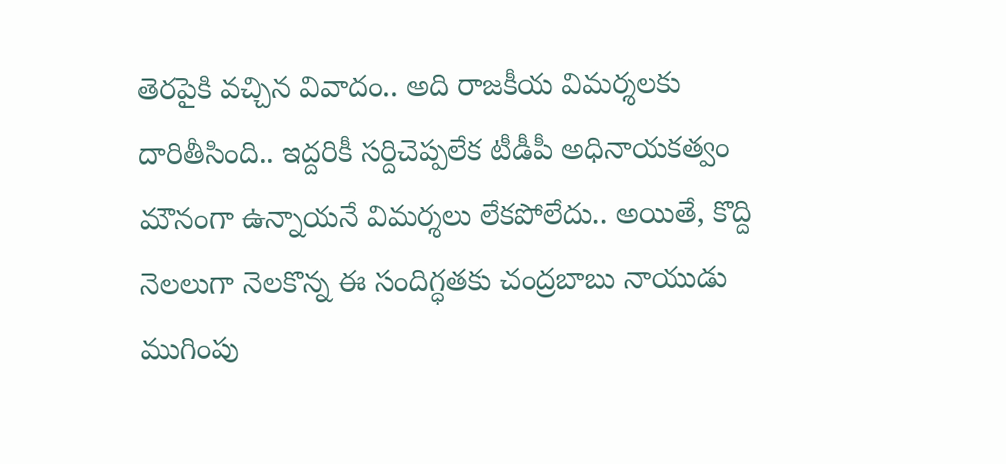తెరపైకి వచ్చిన వివాదం.. అది రాజకీయ విమర్శలకు దారితీసింది.. ఇద్దరికీ సర్దిచెప్పలేక టీడీపీ అధినాయకత్వం మౌనంగా ఉన్నాయనే విమర్శలు లేకపోలేదు.. అయితే, కొద్ది నెలలుగా నెలకొన్న ఈ సందిగ్ధతకు చంద్రబాబు నాయుడు ముగింపు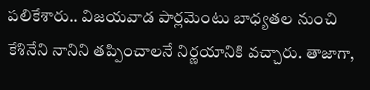పలికేశారు.. విజయవాడ పార్లమెంటు బాధ్యతల నుంచి కేశినేని నానిని తప్పించాలనే నిర్ణయానికి వచ్చారు. తాజాగా,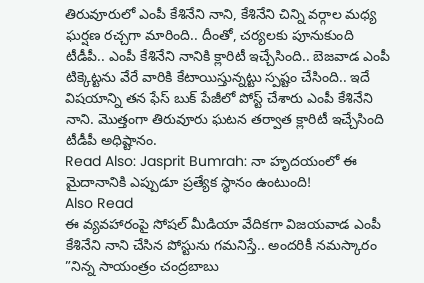తిరువూరులో ఎంపీ కేశినేని నాని, కేశినేని చిన్ని వర్గాల మధ్య ఘర్షణ రచ్చగా మారింది.. దీంతో, చర్యలకు పూనుకుంది టీడీపీ.. ఎంపీ కేశినేని నానికి క్లారిటీ ఇచ్చేసింది.. బెజవాడ ఎంపీ టిక్కెట్టను వేరే వారికి కేటాయిస్తున్నట్టు స్పష్టం చేసింది.. ఇదే విషయాన్ని తన ఫేస్ బుక్ పేజీలో పోస్ట్ చేశారు ఎంపీ కేశినేని నాని. మొత్తంగా తిరువూరు ఘటన తర్వాత క్లారిటీ ఇచ్చేసింది టీడీపీ అధిష్టానం.
Read Also: Jasprit Bumrah: నా హృదయంలో ఈ మైదానానికి ఎప్పుడూ ప్రత్యేక స్థానం ఉంటుంది!
Also Read
ఈ వ్యవహారంపై సోషల్ మీడియా వేదికగా విజయవాడ ఎంపీ కేశినేని నాని చేసిన పోస్టును గమనిస్తే.. అందరికీ నమస్కారం ”నిన్న సాయంత్రం చంద్రబాబు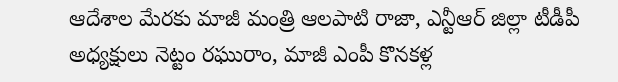ఆదేశాల మేరకు మాజీ మంత్రి ఆలపాటి రాజా, ఎన్టీఆర్ జిల్లా టీడీపీ అధ్యక్షులు నెట్టం రఘురాం, మాజీ ఎంపీ కొనకళ్ల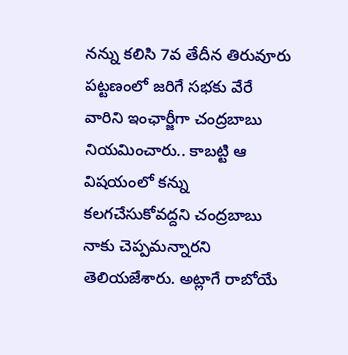నన్ను కలిసి 7వ తేదీన తిరువూరు పట్టణంలో జరిగే సభకు వేరే వారిని ఇంఛార్జీగా చంద్రబాబు నియమించారు.. కాబట్టి ఆ విషయంలో కన్ను కలగచేసుకోవద్దని చంద్రబాబు నాకు చెప్పమన్నారని తెలియజేశారు. అట్లాగే రాబోయే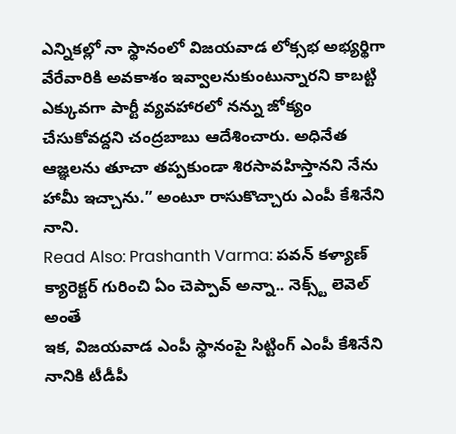ఎన్నికల్లో నా స్థానంలో విజయవాడ లోక్సభ అభ్యర్థిగా వేరేవారికి అవకాశం ఇవ్వాలనుకుంటున్నారని కాబట్టి ఎక్కువగా పార్టీ వ్యవహారలో నన్ను జోక్యం చేసుకోవద్దని చంద్రబాబు ఆదేశించారు. అధినేత ఆజ్ఞలను తూచా తప్పకుండా శిరసావహిస్తానని నేను హామీ ఇచ్చాను.” అంటూ రాసుకొచ్చారు ఎంపీ కేశినేని నాని.
Read Also: Prashanth Varma: పవన్ కళ్యాణ్ క్యారెక్టర్ గురించి ఏం చెప్పావ్ అన్నా.. నెక్స్ట్ లెవెల్ అంతే
ఇక, విజయవాడ ఎంపీ స్థానంపై సిట్టింగ్ ఎంపీ కేశినేని నానికి టీడీపీ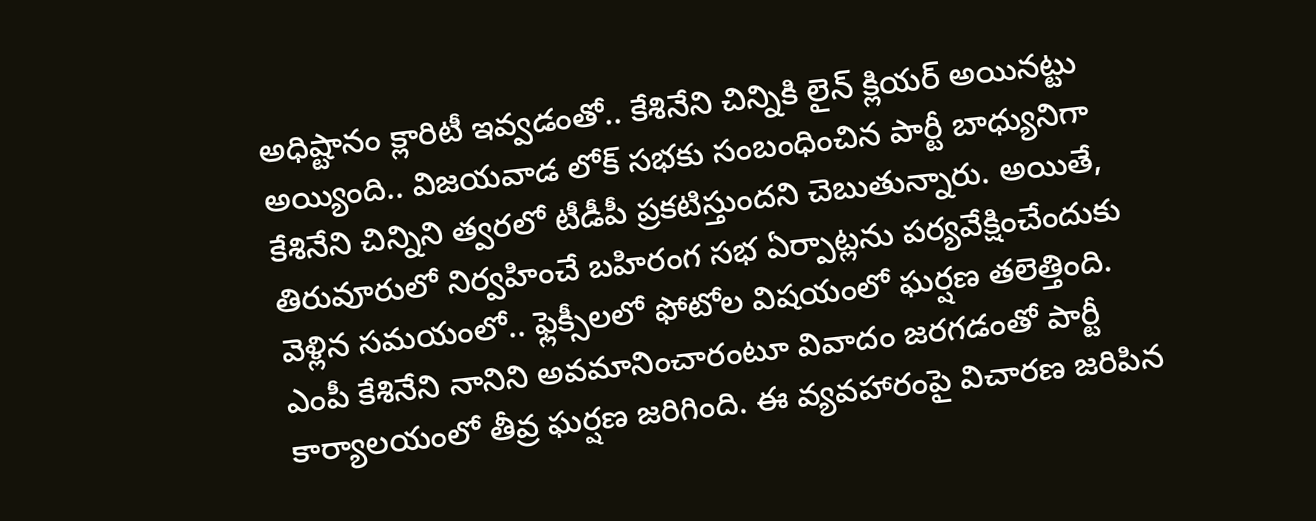అధిష్టానం క్లారిటీ ఇవ్వడంతో.. కేశినేని చిన్నికి లైన్ క్లియర్ అయినట్టు అయ్యింది.. విజయవాడ లోక్ సభకు సంబంధించిన పార్టీ బాధ్యునిగా కేశినేని చిన్నిని త్వరలో టీడీపీ ప్రకటిస్తుందని చెబుతున్నారు. అయితే, తిరువూరులో నిర్వహించే బహిరంగ సభ ఏర్పాట్లను పర్యవేక్షించేందుకు వెళ్లిన సమయంలో.. ఫ్లెక్సీలలో ఫోటోల విషయంలో ఘర్షణ తలెత్తింది. ఎంపీ కేశినేని నానిని అవమానించారంటూ వివాదం జరగడంతో పార్టీ కార్యాలయంలో తీవ్ర ఘర్షణ జరిగింది. ఈ వ్యవహారంపై విచారణ జరిపిన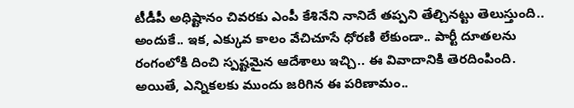టీడీపీ అధిష్టానం చివరకు ఎంపీ కేశినేని నానిదే తప్పని తేల్చినట్టు తెలుస్తుంది.. అందుకే.. ఇక, ఎక్కువ కాలం వేచిచూసే ధోరణి లేకుండా.. పార్టీ దూతలను రంగంలోకి దించి స్పష్టమైన ఆదేశాలు ఇచ్చి.. ఈ వివాదానికి తెరదింపింది. అయితే, ఎన్నికలకు ముందు జరిగిన ఈ పరిణామం..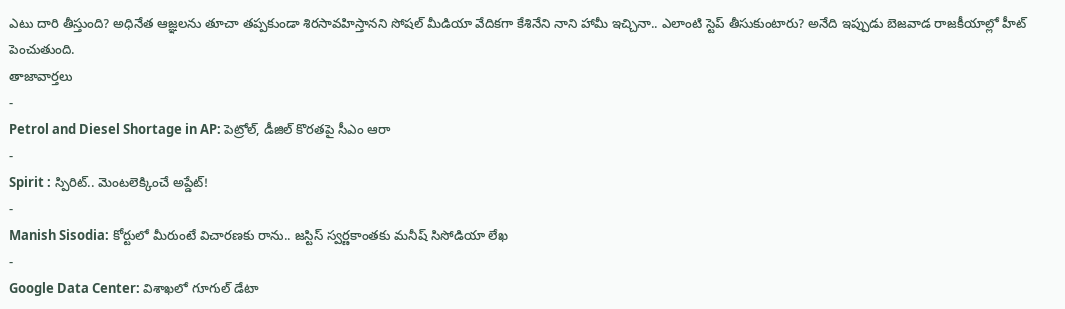ఎటు దారి తీస్తుంది? అధినేత ఆజ్ఞలను తూచా తప్పకుండా శిరసావహిస్తానని సోషల్ మీడియా వేదికగా కేశినేని నాని హామీ ఇచ్చినా.. ఎలాంటి స్టెప్ తీసుకుంటారు? అనేది ఇప్పుడు బెజవాడ రాజకీయాల్లో హీట్ పెంచుతుంది.
తాజావార్తలు
-
Petrol and Diesel Shortage in AP: పెట్రోల్, డీజిల్ కొరతపై సీఎం ఆరా
-
Spirit : స్పిరిట్.. మెంటలెక్కించే అప్డేట్!
-
Manish Sisodia: కోర్టులో మీరుంటే విచారణకు రాను.. జస్టిస్ స్వర్ణకాంతకు మనీష్ సిసోడియా లేఖ
-
Google Data Center: విశాఖలో గూగుల్ డేటా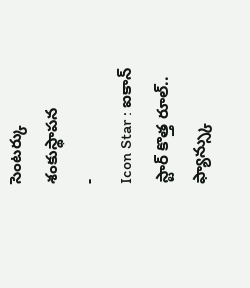సెంటర్కు శంకుస్థాపన
-
Icon Star : ఐకాన్ స్టార్ కొత్త రూల్.. ఫ్యాన్స్కు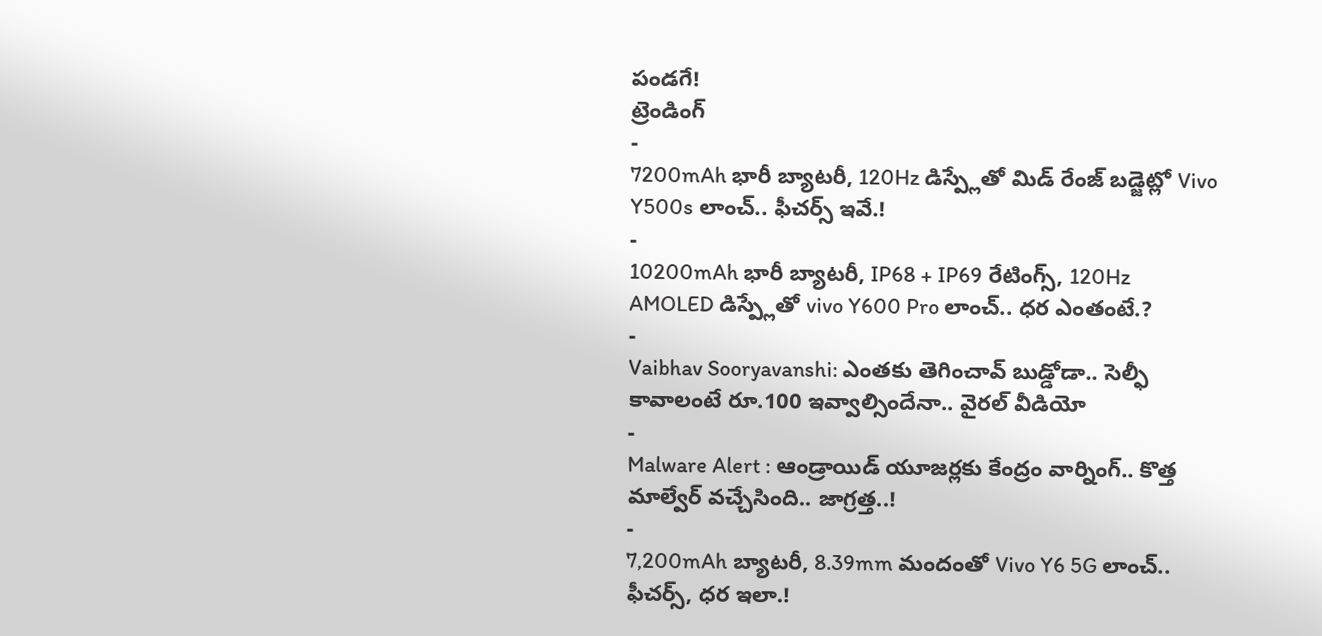పండగే!
ట్రెండింగ్
-
7200mAh భారీ బ్యాటరీ, 120Hz డిస్ప్లేతో మిడ్ రేంజ్ బడ్జెట్లో Vivo Y500s లాంచ్.. ఫీచర్స్ ఇవే.!
-
10200mAh భారీ బ్యాటరీ, IP68 + IP69 రేటింగ్స్, 120Hz AMOLED డిస్ప్లేతో vivo Y600 Pro లాంచ్.. ధర ఎంతంటే.?
-
Vaibhav Sooryavanshi: ఎంతకు తెగించావ్ బుడ్డోడా.. సెల్ఫీ కావాలంటే రూ.100 ఇవ్వాల్సిందేనా.. వైరల్ వీడియో
-
Malware Alert : ఆండ్రాయిడ్ యూజర్లకు కేంద్రం వార్నింగ్.. కొత్త మాల్వేర్ వచ్చేసింది.. జాగ్రత్త..!
-
7,200mAh బ్యాటరీ, 8.39mm మందంతో Vivo Y6 5G లాంచ్.. ఫీచర్స్, ధర ఇలా.!